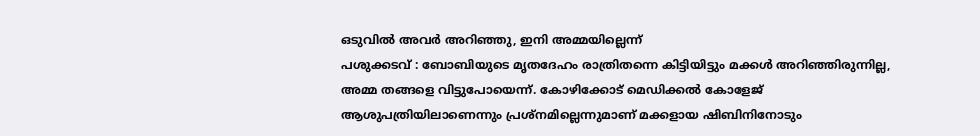ഒടുവിൽ അവർ അറിഞ്ഞു, ഇനി അമ്മയില്ലെന്ന്
പശുക്കടവ് : ബോബിയുടെ മൃതദേഹം രാത്രിതന്നെ കിട്ടിയിട്ടും മക്കൾ അറിഞ്ഞിരുന്നില്ല, അമ്മ തങ്ങളെ വിട്ടുപോയെന്ന്. കോഴിക്കോട് മെഡിക്കൽ കോളേജ് ആശുപത്രിയിലാണെന്നും പ്രശ്നമില്ലെന്നുമാണ് മക്കളായ ഷിബിനിനോടും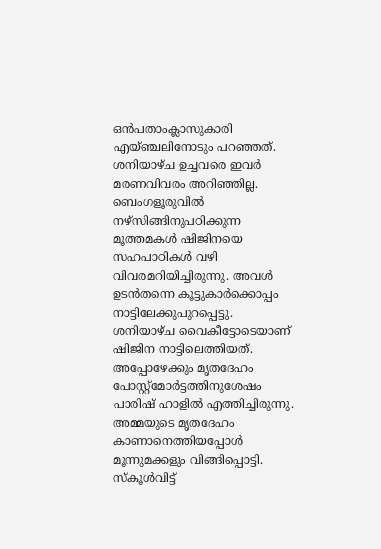ഒൻപതാംക്ലാസുകാരി എയ്ഞ്ചലിനോടും പറഞ്ഞത്. ശനിയാഴ്ച ഉച്ചവരെ ഇവർ മരണവിവരം അറിഞ്ഞില്ല.
ബെംഗളൂരുവിൽ നഴ്സിങ്ങിനുപഠിക്കുന്ന മൂത്തമകൾ ഷിജിനയെ സഹപാഠികൾ വഴി വിവരമറിയിച്ചിരുന്നു. അവൾ ഉടൻതന്നെ കൂട്ടുകാർക്കൊപ്പം നാട്ടിലേക്കുപുറപ്പെട്ടു. ശനിയാഴ്ച വൈകീട്ടോടെയാണ് ഷിജിന നാട്ടിലെത്തിയത്. അപ്പോഴേക്കും മൃതദേഹം പോസ്റ്റ്മോർട്ടത്തിനുശേഷം പാരിഷ് ഹാളിൽ എത്തിച്ചിരുന്നു. അമ്മയുടെ മൃതദേഹം കാണാനെത്തിയപ്പോൾ മൂന്നുമക്കളും വിങ്ങിപ്പൊട്ടി. സ്കൂൾവിട്ട്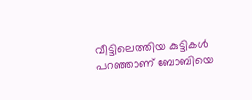വീട്ടിലെത്തിയ കുട്ടികൾ പറഞ്ഞാണ് ബോബിയെ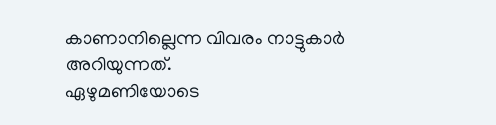കാണാനില്ലെന്ന വിവരം നാട്ടുകാർ അറിയുന്നത്.
ഏഴുമണിയോടെ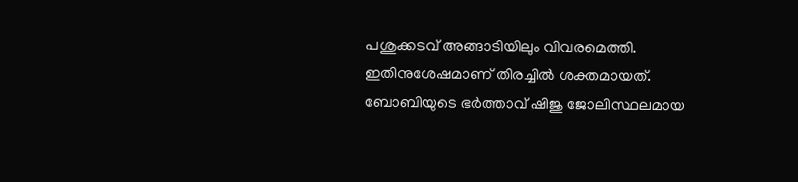പശുക്കടവ് അങ്ങാടിയിലും വിവരമെത്തി. ഇതിനുശേഷമാണ് തിരച്ചിൽ ശക്തമായത്.
ബോബിയുടെ ഭർത്താവ് ഷിജു ജോലിസ്ഥലമായ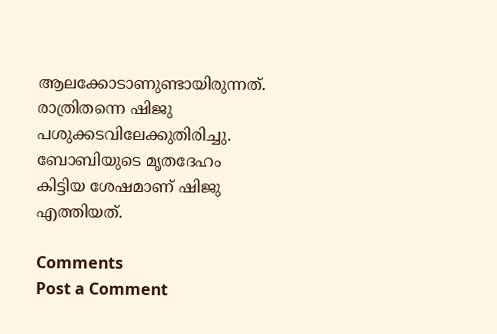ആലക്കോടാണുണ്ടായിരുന്നത്. രാത്രിതന്നെ ഷിജു പശുക്കടവിലേക്കുതിരിച്ചു. ബോബിയുടെ മൃതദേഹം കിട്ടിയ ശേഷമാണ് ഷിജു എത്തിയത്.

Comments
Post a Comment